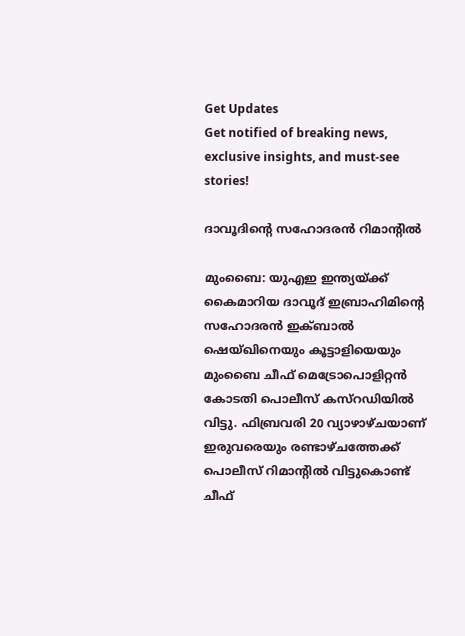Get Updates
Get notified of breaking news, exclusive insights, and must-see stories!

ദാവൂദിന്റെ സഹോദരന്‍ റിമാന്റില്‍

മുംബൈ: യുഎഇ ഇന്ത്യയ്ക്ക് കൈമാറിയ ദാവൂദ് ഇബ്രാഹിമിന്റെ സഹോദരന്‍ ഇക്ബാല്‍ ഷെയ്ഖിനെയും കൂട്ടാളിയെയും മുംബൈ ചീഫ് മെട്രോപൊളിറ്റന്‍ കോടതി പൊലീസ് കസ്റഡിയില്‍ വിട്ടു. ഫിബ്രവരി 20 വ്യാഴാഴ്ചയാണ് ഇരുവരെയും രണ്ടാഴ്ചത്തേക്ക് പൊലീസ് റിമാന്റില്‍ വിട്ടുകൊണ്ട് ചീഫ്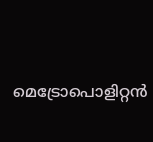മെട്രോപൊളിറ്റന്‍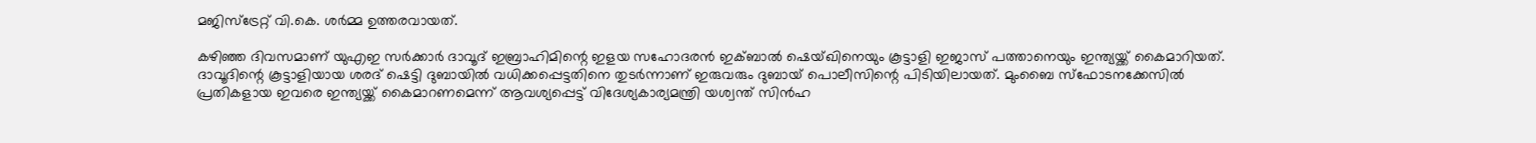മജിസ്ട്രേറ്റ് വി.കെ. ശര്‍മ്മ ഉത്തരവായത്.

കഴിഞ്ഞ ദിവസമാണ് യുഎഇ സര്‍ക്കാര്‍ ദാവൂദ് ഇബ്രാഹിമിന്റെ ഇളയ സഹോദരന്‍ ഇക്ബാല്‍ ഷെയ്ഖിനെയും കൂട്ടാളി ഇജാസ് പത്താനെയും ഇന്ത്യയ്ക്ക് കൈമാറിയത്. ദാവൂദിന്റെ കൂട്ടാളിയായ ശരദ് ഷെട്ടി ദുബായില്‍ വധിക്കപ്പെട്ടതിനെ തുടര്‍ന്നാണ് ഇരുവരും ദുബായ് പൊലീസിന്റെ പിടിയിലായത്. മുംബൈ സ്ഫോടനക്കേസില്‍ പ്രതികളായ ഇവരെ ഇന്ത്യയ്ക്ക് കൈമാറണമെന്ന് ആവശ്യപ്പെട്ട് വിദേശ്യകാര്യമന്ത്രി യശ്വന്ത് സിന്‍ഹ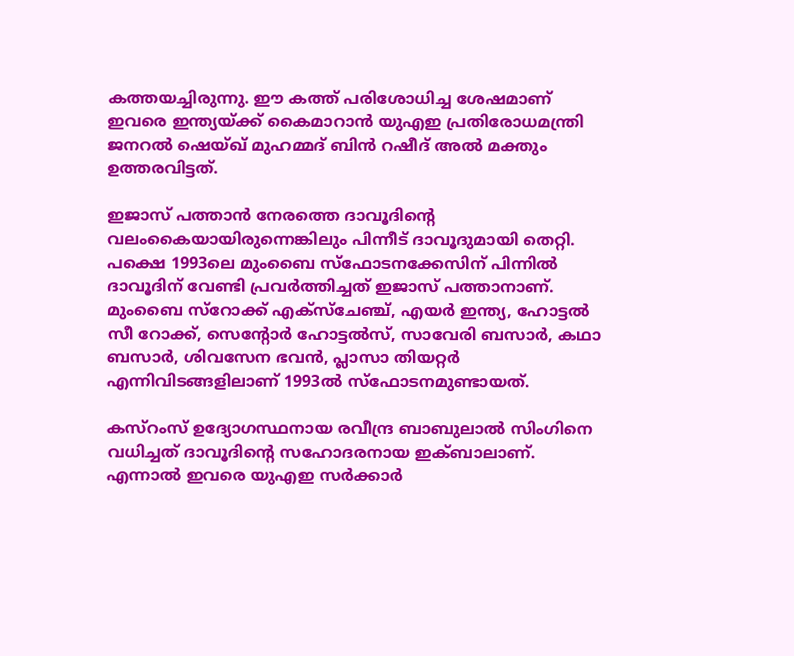കത്തയച്ചിരുന്നു. ഈ കത്ത് പരിശോധിച്ച ശേഷമാണ് ഇവരെ ഇന്ത്യയ്ക്ക് കൈമാറാന്‍ യുഎഇ പ്രതിരോധമന്ത്രി ജനറല്‍ ഷെയ്ഖ് മുഹമ്മദ് ബിന്‍ റഷീദ് അല്‍ മക്തും ഉത്തരവിട്ടത്.

ഇജാസ് പത്താന്‍ നേരത്തെ ദാവൂദിന്റെ വലംകൈയായിരുന്നെങ്കിലും പിന്നീട് ദാവൂദുമായി തെറ്റി. പക്ഷെ 1993ലെ മുംബൈ സ്ഫോടനക്കേസിന് പിന്നില്‍ ദാവൂദിന് വേണ്ടി പ്രവര്‍ത്തിച്ചത് ഇജാസ് പത്താനാണ്. മുംബൈ സ്റോക്ക് എക്സ്ചേഞ്ച്, എയര്‍ ഇന്ത്യ, ഹോട്ടല്‍ സീ റോക്ക്, സെന്റോര്‍ ഹോട്ടല്‍സ്, സാവേരി ബസാര്‍, കഥാ ബസാര്‍, ശിവസേന ഭവന്‍, പ്ലാസാ തിയറ്റര്‍ എന്നിവിടങ്ങളിലാണ് 1993ല്‍ സ്ഫോടനമുണ്ടായത്.

കസ്റംസ് ഉദ്യോഗസ്ഥനായ രവീന്ദ്ര ബാബുലാല്‍ സിംഗിനെ വധിച്ചത് ദാവൂദിന്റെ സഹോദരനായ ഇക്ബാലാണ്. എന്നാല്‍ ഇവരെ യുഎഇ സര്‍ക്കാര്‍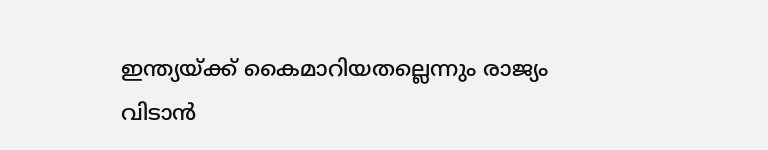ഇന്ത്യയ്ക്ക് കൈമാറിയതല്ലെന്നും രാജ്യം വിടാന്‍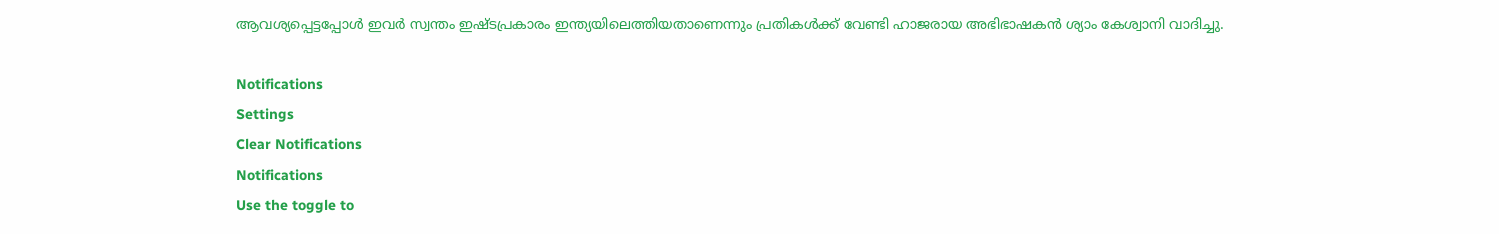ആവശ്യപ്പെട്ടപ്പോള്‍ ഇവര്‍ സ്വന്തം ഇഷ്ടപ്രകാരം ഇന്ത്യയിലെത്തിയതാണെന്നും പ്രതികള്‍ക്ക് വേണ്ടി ഹാജരായ അഭിഭാഷകന്‍ ശ്യാം കേശ്വാനി വാദിച്ചു.

Notifications
Settings
Clear Notifications
Notifications
Use the toggle to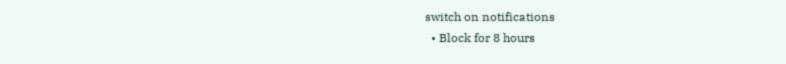switch on notifications
  • Block for 8 hours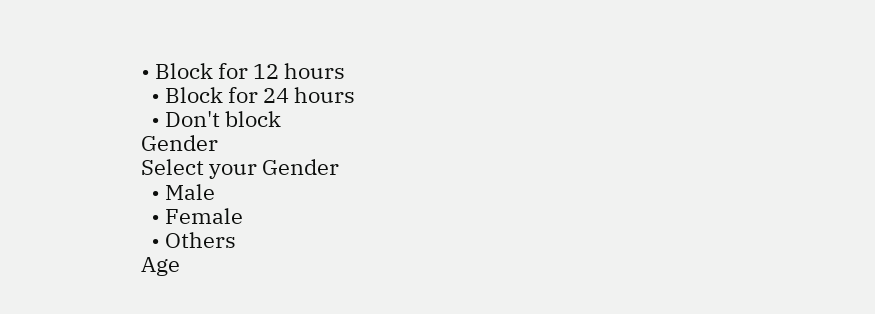• Block for 12 hours
  • Block for 24 hours
  • Don't block
Gender
Select your Gender
  • Male
  • Female
  • Others
Age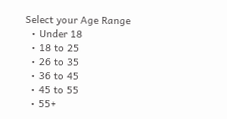Select your Age Range
  • Under 18
  • 18 to 25
  • 26 to 35
  • 36 to 45
  • 45 to 55
  • 55+